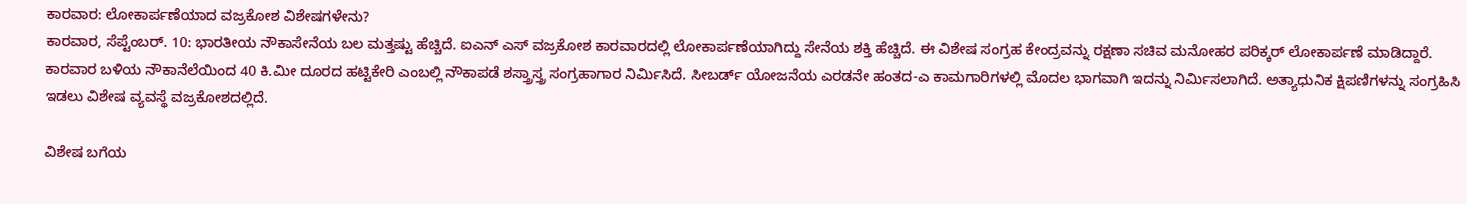ಕಾರವಾರ: ಲೋಕಾರ್ಪಣೆಯಾದ ವಜ್ರಕೋಶ ವಿಶೇಷಗಳೇನು?
ಕಾರವಾರ, ಸೆಪ್ಟೆಂಬರ್. 10: ಭಾರತೀಯ ನೌಕಾಸೇನೆಯ ಬಲ ಮತ್ತಷ್ಟು ಹೆಚ್ಚಿದೆ. ಐಎನ್ ಎಸ್ ವಜ್ರಕೋಶ ಕಾರವಾರದಲ್ಲಿ ಲೋಕಾರ್ಪಣೆಯಾಗಿದ್ದು ಸೇನೆಯ ಶಕ್ತಿ ಹೆಚ್ಚಿದೆ. ಈ ವಿಶೇಷ ಸಂಗ್ರಹ ಕೇಂದ್ರವನ್ನು ರಕ್ಷಣಾ ಸಚಿವ ಮನೋಹರ ಪರಿಕ್ಕರ್ ಲೋಕಾರ್ಪಣೆ ಮಾಡಿದ್ದಾರೆ.
ಕಾರವಾರ ಬಳಿಯ ನೌಕಾನೆಲೆಯಿಂದ 40 ಕಿ.ಮೀ ದೂರದ ಹಟ್ಟಿಕೇರಿ ಎಂಬಲ್ಲಿ ನೌಕಾಪಡೆ ಶಸ್ತ್ರಾಸ್ತ್ರ ಸಂಗ್ರಹಾಗಾರ ನಿರ್ಮಿಸಿದೆ. ಸೀಬರ್ಡ್ ಯೋಜನೆಯ ಎರಡನೇ ಹಂತದ-ಎ ಕಾಮಗಾರಿಗಳಲ್ಲಿ ಮೊದಲ ಭಾಗವಾಗಿ ಇದನ್ನು ನಿರ್ಮಿಸಲಾಗಿದೆ. ಅತ್ಯಾಧುನಿಕ ಕ್ಷಿಪಣಿಗಳನ್ನು ಸಂಗ್ರಹಿಸಿ ಇಡಲು ವಿಶೇಷ ವ್ಯವಸ್ಥೆ ವಜ್ರಕೋಶದಲ್ಲಿದೆ.

ವಿಶೇಷ ಬಗೆಯ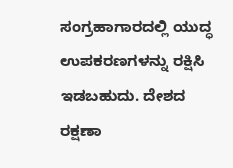ಸಂಗ್ರಹಾಗಾರದಲ್ಲಿ ಯುದ್ಧ ಉಪಕರಣಗಳನ್ನು ರಕ್ಷಿಸಿ ಇಡಬಹುದು. ದೇಶದ ರಕ್ಷಣಾ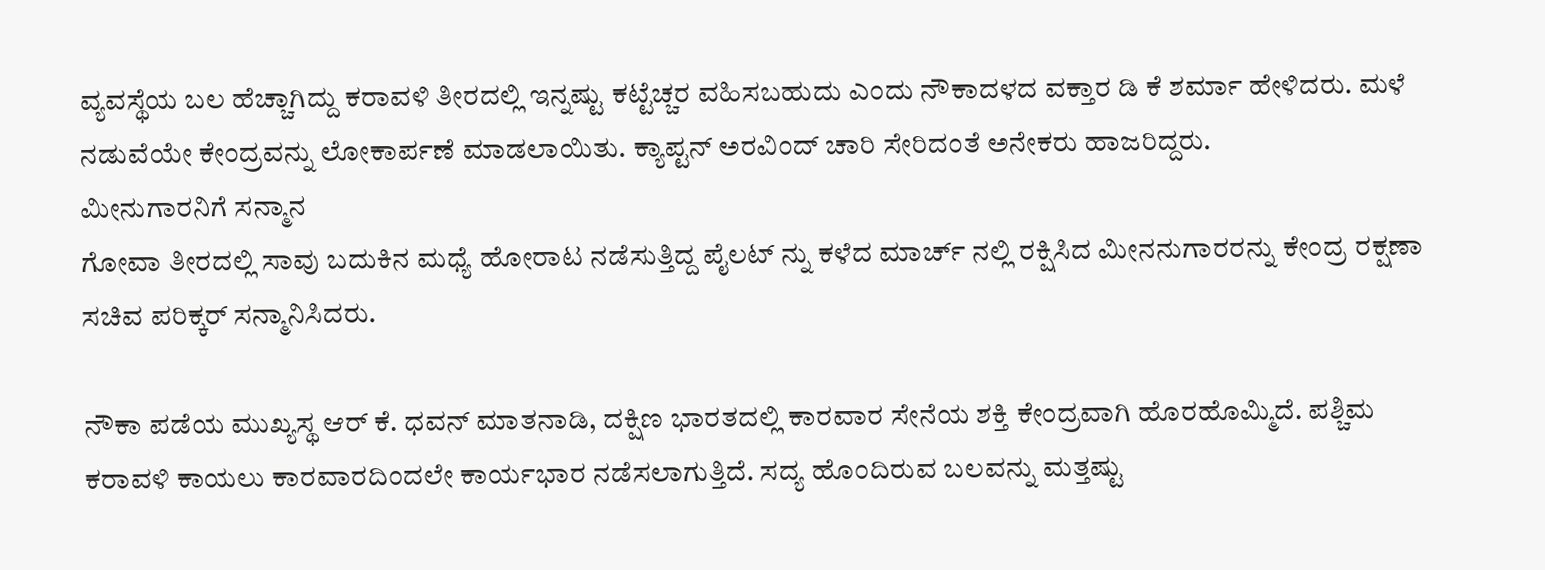ವ್ಯವಸ್ಥೆಯ ಬಲ ಹೆಚ್ಚಾಗಿದ್ದು ಕರಾವಳಿ ತೀರದಲ್ಲಿ ಇನ್ನಷ್ಟು ಕಟ್ಟೆಚ್ಚರ ವಹಿಸಬಹುದು ಎಂದು ನೌಕಾದಳದ ವಕ್ತಾರ ಡಿ ಕೆ ಶರ್ಮಾ ಹೇಳಿದರು. ಮಳೆ ನಡುವೆಯೇ ಕೇಂದ್ರವನ್ನು ಲೋಕಾರ್ಪಣೆ ಮಾಡಲಾಯಿತು. ಕ್ಯಾಪ್ಟನ್ ಅರವಿಂದ್ ಚಾರಿ ಸೇರಿದಂತೆ ಅನೇಕರು ಹಾಜರಿದ್ದರು.
ಮೀನುಗಾರನಿಗೆ ಸನ್ಮಾನ
ಗೋವಾ ತೀರದಲ್ಲಿ ಸಾವು ಬದುಕಿನ ಮಧ್ಯೆ ಹೋರಾಟ ನಡೆಸುತ್ತಿದ್ದ ಪೈಲಟ್ ನ್ನು ಕಳೆದ ಮಾರ್ಚ್ ನಲ್ಲಿ ರಕ್ಷಿಸಿದ ಮೀನನುಗಾರರನ್ನು ಕೇಂದ್ರ ರಕ್ಷಣಾ ಸಚಿವ ಪರಿಕ್ಕರ್ ಸನ್ಮಾನಿಸಿದರು.

ನೌಕಾ ಪಡೆಯ ಮುಖ್ಯಸ್ಥ ಆರ್ ಕೆ. ಧವನ್ ಮಾತನಾಡಿ, ದಕ್ಷಿಣ ಭಾರತದಲ್ಲಿ ಕಾರವಾರ ಸೇನೆಯ ಶಕ್ತಿ ಕೇಂದ್ರವಾಗಿ ಹೊರಹೊಮ್ಮಿದೆ. ಪಶ್ಚಿಮ ಕರಾವಳಿ ಕಾಯಲು ಕಾರವಾರದಿಂದಲೇ ಕಾರ್ಯಭಾರ ನಡೆಸಲಾಗುತ್ತಿದೆ. ಸದ್ಯ ಹೊಂದಿರುವ ಬಲವನ್ನು ಮತ್ತಷ್ಟು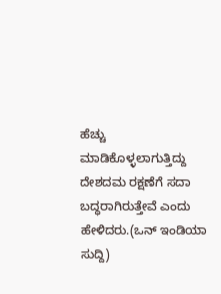ಹೆಚ್ಚು ಮಾಡಿಕೊಳ್ಳಲಾಗುತ್ತಿದ್ದು ದೇಶದಮ ರಕ್ಷಣೆಗೆ ಸದಾ ಬದ್ಧರಾಗಿರುತ್ತೇವೆ ಎಂದು ಹೇಳಿದರು.(ಒನ್ ಇಂಡಿಯಾ ಸುದ್ದಿ)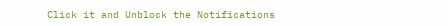Click it and Unblock the Notifications